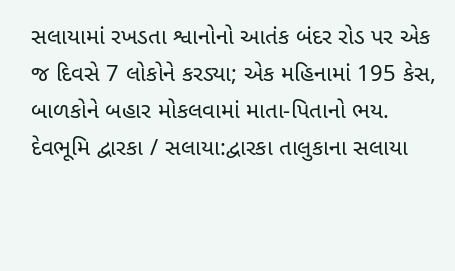સલાયામાં રખડતા શ્વાનોનો આતંક બંદર રોડ પર એક જ દિવસે 7 લોકોને કરડ્યા; એક મહિનામાં 195 કેસ, બાળકોને બહાર મોકલવામાં માતા-પિતાનો ભય.
દેવભૂમિ દ્વારકા / સલાયા:દ્વારકા તાલુકાના સલાયા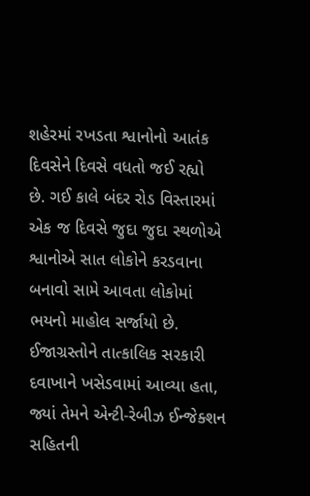શહેરમાં રખડતા શ્વાનોનો આતંક દિવસેને દિવસે વધતો જઈ રહ્યો છે. ગઈ કાલે બંદર રોડ વિસ્તારમાં એક જ દિવસે જુદા જુદા સ્થળોએ શ્વાનોએ સાત લોકોને કરડવાના બનાવો સામે આવતા લોકોમાં ભયનો માહોલ સર્જાયો છે. ઈજાગ્રસ્તોને તાત્કાલિક સરકારી દવાખાને ખસેડવામાં આવ્યા હતા, જ્યાં તેમને એન્ટી-રેબીઝ ઈન્જેક્શન સહિતની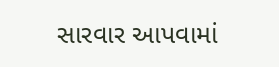સારવાર આપવામાં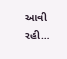આવી રહી…